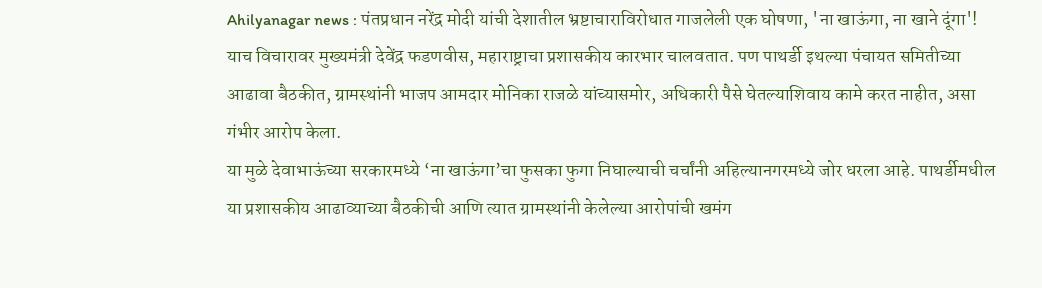Ahilyanagar news : पंतप्रधान नरेंद्र मोदी यांची देशातील भ्रष्टाचाराविरोधात गाजलेली एक घोषणा, 'ना खाऊंगा, ना खाने दूंगा'! याच विचारावर मुख्यमंत्री देवेंद्र फडणवीस, महाराष्ट्राचा प्रशासकीय कारभार चालवतात. पण पाथर्डी इथल्या पंचायत समितीच्या आढावा बैठकीत, ग्रामस्थांनी भाजप आमदार मोनिका राजळे यांच्यासमोर, अधिकारी पैसे घेतल्याशिवाय कामे करत नाहीत, असा गंभीर आरोप केला.
या मुळे देवाभाऊंच्या सरकारमध्ये ‘ना खाऊंगा’चा फुसका फुगा निघाल्याची चर्चांनी अहिल्यानगरमध्ये जोर धरला आहे. पाथर्डीमधील या प्रशासकीय आढाव्याच्या बैठकीची आणि त्यात ग्रामस्थांनी केलेल्या आरोपांची खमंग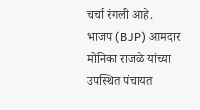चर्चा रंगली आहे.
भाजप (BJP) आमदार मोनिका राजळे यांच्या उपस्थित पंचायत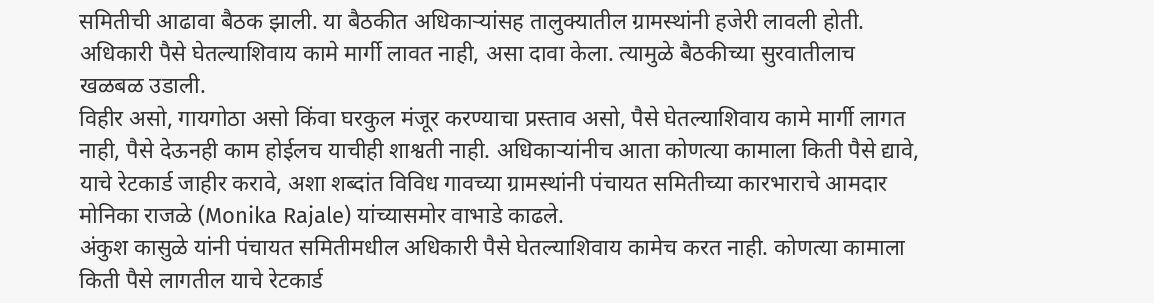समितीची आढावा बैठक झाली. या बैठकीत अधिकाऱ्यांसह तालुक्यातील ग्रामस्थांनी हजेरी लावली होती. अधिकारी पैसे घेतल्याशिवाय कामे मार्गी लावत नाही, असा दावा केला. त्यामुळे बैठकीच्या सुरवातीलाच खळबळ उडाली.
विहीर असो, गायगोठा असो किंवा घरकुल मंजूर करण्याचा प्रस्ताव असो, पैसे घेतल्याशिवाय कामे मार्गी लागत नाही, पैसे देऊनही काम होईलच याचीही शाश्वती नाही. अधिकाऱ्यांनीच आता कोणत्या कामाला किती पैसे द्यावे, याचे रेटकार्ड जाहीर करावे, अशा शब्दांत विविध गावच्या ग्रामस्थांनी पंचायत समितीच्या कारभाराचे आमदार मोनिका राजळे (Monika Rajale) यांच्यासमोर वाभाडे काढले.
अंकुश कासुळे यांनी पंचायत समितीमधील अधिकारी पैसे घेतल्याशिवाय कामेच करत नाही. कोणत्या कामाला किती पैसे लागतील याचे रेटकार्ड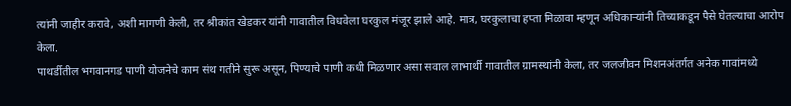त्यांनी जाहीर करावे, अशी मागणी केली, तर श्रीकांत खेडकर यांनी गावातील विधवेला घरकुल मंजूर झाले आहे. मात्र, घरकुलाचा हप्ता मिळावा म्हणून अधिकाऱ्यांनी तिच्याकडून पैसे घेतल्याचा आरोप केला.
पाथर्डीतील भगवानगड पाणी योजनेचे काम संथ गतीने सुरू असून, पिण्याचे पाणी कधी मिळणार असा सवाल लाभार्थी गावातील ग्रामस्थांनी केला, तर जलजीवन मिशनअंतर्गत अनेक गावांमध्ये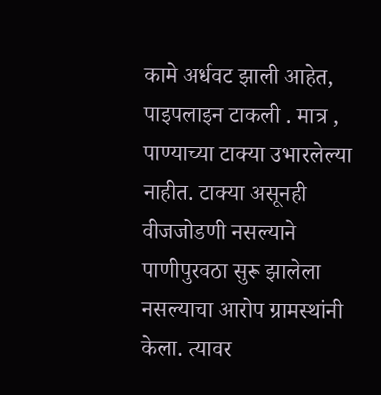कामे अर्धवट झाली आहेत, पाइपलाइन टाकली . मात्र , पाण्याच्या टाक्या उभारलेल्या नाहीत. टाक्या असूनही वीजजोडणी नसल्याने पाणीपुरवठा सुरू झालेला नसल्याचा आरोप ग्रामस्थांनी केला. त्यावर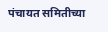पंचायत समितीच्या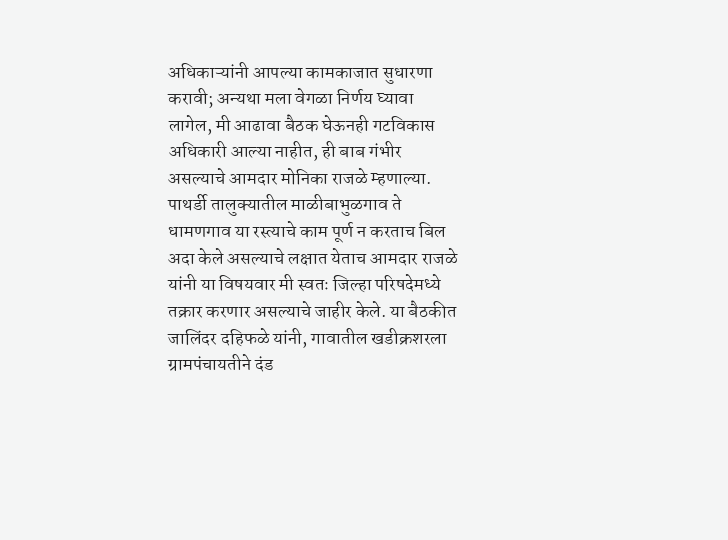अधिकाऱ्यांनी आपल्या कामकाजात सुधारणा करावी; अन्यथा मला वेगळा निर्णय घ्यावा लागेल, मी आढावा बैठक घेऊनही गटविकास अधिकारी आल्या नाहीत, ही बाब गंभीर असल्याचे आमदार मोनिका राजळे म्हणाल्या.
पाथर्डी तालुक्यातील माळीबाभुळगाव ते धामणगाव या रस्त्याचे काम पूर्ण न करताच बिल अदा केले असल्याचे लक्षात येताच आमदार राजळे यांनी या विषयवार मी स्वतः जिल्हा परिषदेमध्ये तक्रार करणार असल्याचे जाहीर केले. या बैठकीत जालिंदर दहिफळे यांनी, गावातील खडीक्रशरला ग्रामपंचायतीने दंड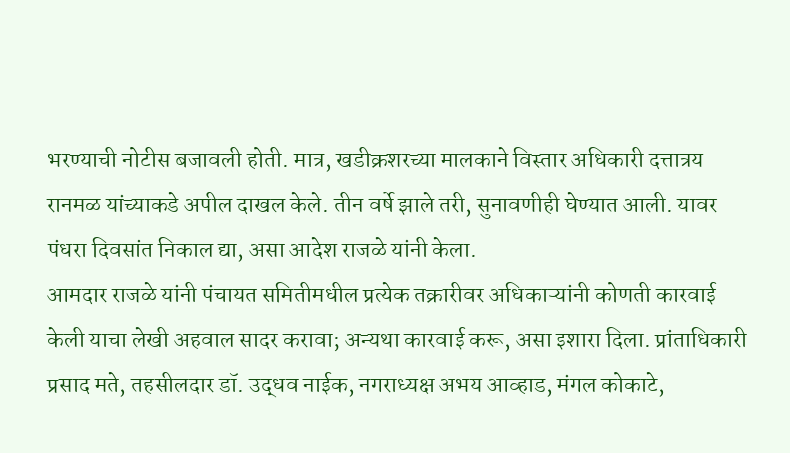भरण्याची नोटीस बजावली होती. मात्र, खडीक्रशरच्या मालकाने विस्तार अधिकारी दत्तात्रय रानमळ यांच्याकडे अपील दाखल केले. तीन वर्षे झाले तरी, सुनावणीही घेण्यात आली. यावर पंधरा दिवसांत निकाल द्या, असा आदेश राजळे यांनी केला.
आमदार राजळे यांनी पंचायत समितीमधील प्रत्येक तक्रारीवर अधिकाऱ्यांनी कोणती कारवाई केली याचा लेखी अहवाल सादर करावा; अन्यथा कारवाई करू, असा इशारा दिला. प्रांताधिकारी प्रसाद मते, तहसीलदार डॉ. उद्धव नाईक, नगराध्यक्ष अभय आव्हाड, मंगल कोकाटे,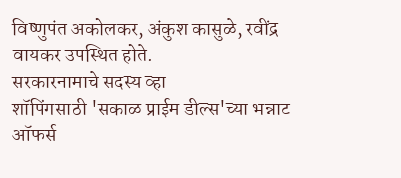विष्णुपंत अकोलकर, अंकुश कासुळे, रवींद्र वायकर उपस्थित होते.
सरकारनामाचे सदस्य व्हा
शॉपिंगसाठी 'सकाळ प्राईम डील्स'च्या भन्नाट ऑफर्स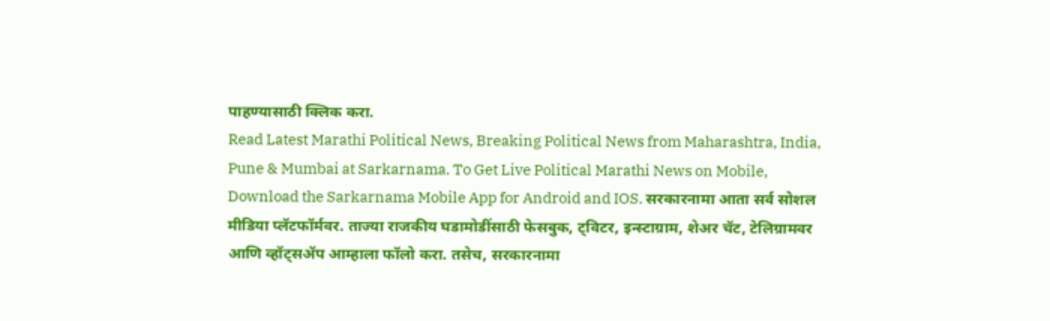पाहण्यासाठी क्लिक करा.
Read Latest Marathi Political News, Breaking Political News from Maharashtra, India, Pune & Mumbai at Sarkarnama. To Get Live Political Marathi News on Mobile, Download the Sarkarnama Mobile App for Android and IOS. सरकारनामा आता सर्व सोशल मीडिया प्लॅटफॉर्मवर. ताज्या राजकीय घडामोडींसाठी फेसबुक, ट्विटर, इन्स्टाग्राम, शेअर चॅट, टेलिग्रामवर आणि व्हॉट्सॲप आम्हाला फॉलो करा. तसेच, सरकारनामा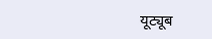यूट्यूब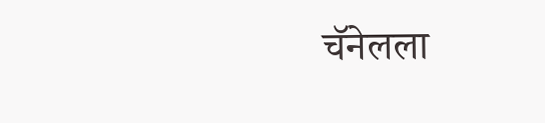चॅनेलला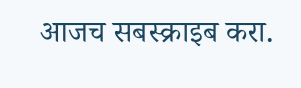आजच सबस्क्राइब करा.